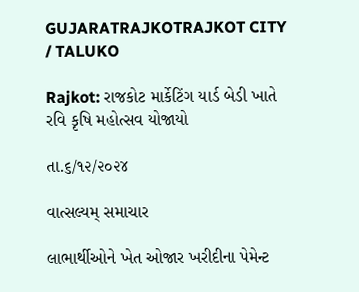GUJARATRAJKOTRAJKOT CITY / TALUKO

Rajkot: રાજકોટ માર્કેટિંગ યાર્ડ બેડી ખાતે રવિ કૃષિ મહોત્સવ યોજાયો

તા.૬/૧૨/૨૦૨૪

વાત્સલ્યમ્ સમાચાર

લાભાર્થીઓને ખેત ઓજાર ખરીદીના પેમેન્ટ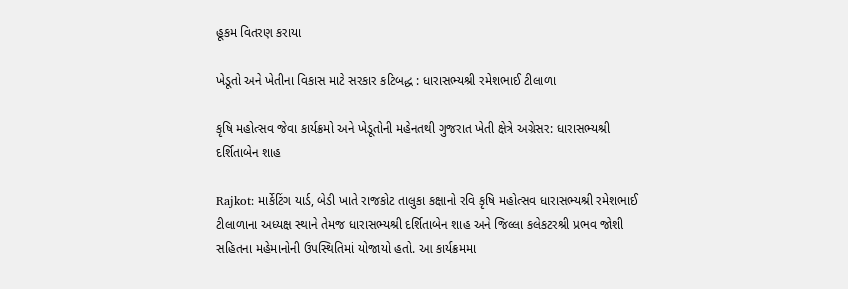હૂકમ વિતરણ કરાયા

ખેડૂતો અને ખેતીના વિકાસ માટે સરકાર કટિબદ્ધ : ધારાસભ્યશ્રી રમેશભાઈ ટીલાળા

કૃષિ મહોત્સવ જેવા કાર્યક્રમો અને ખેડૂતોની મહેનતથી ગુજરાત ખેતી ક્ષેત્રે અગ્રેસર: ધારાસભ્યશ્રી દર્શિતાબેન શાહ

Rajkot: માર્કેટિંગ યાર્ડ, બેડી ખાતે રાજકોટ તાલુકા કક્ષાનો રવિ કૃષિ મહોત્સવ ધારાસભ્યશ્રી રમેશભાઈ ટીલાળાના અધ્યક્ષ સ્થાને તેમજ ધારાસભ્યશ્રી દર્શિતાબેન શાહ અને જિલ્લા કલેકટરશ્રી પ્રભવ જોશી સહિતના મહેમાનોની ઉપસ્થિતિમાં યોજાયો હતો. આ કાર્યક્રમમા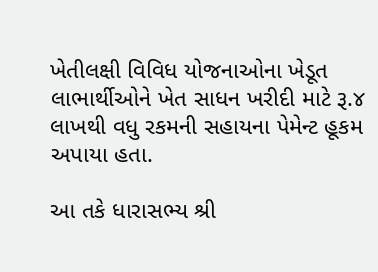ખેતીલક્ષી વિવિધ યોજનાઓના ખેડૂત લાભાર્થીઓને ખેત સાધન ખરીદી માટે રૂ.૪ લાખથી વધુ રકમની સહાયના પેમેન્ટ હૂકમ અપાયા હતા.

આ તકે ધારાસભ્ય શ્રી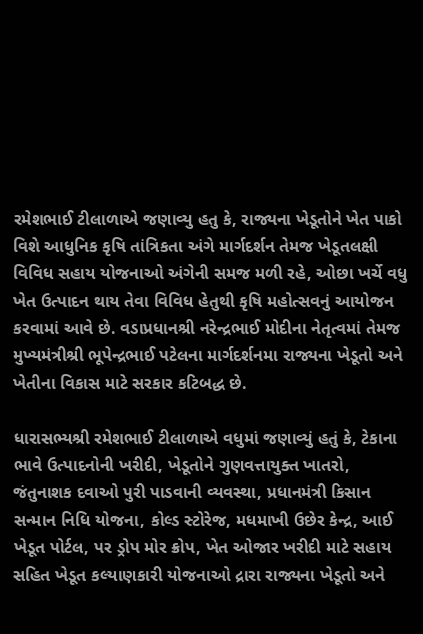રમેશભાઈ ટીલાળાએ જણાવ્યુ હતુ કે, રાજ્યના ખેડૂતોને ખેત પાકો વિશે આધુનિક કૃષિ તાંત્રિકતા અંગે માર્ગદર્શન તેમજ ખેડૂતલક્ષી વિવિધ સહાય યોજનાઓ અંગેની સમજ મળી રહે, ઓછા ખર્ચે વધુ ખેત ઉત્પાદન થાય તેવા વિવિધ હેતુથી કૃષિ મહોત્સવનું આયોજન કરવામાં આવે છે. વડાપ્રધાનશ્રી નરેન્દ્રભાઈ મોદીના નેતૃત્વમાં તેમજ મુખ્યમંત્રીશ્રી ભૂપેન્દ્રભાઈ પટેલના માર્ગદર્શનમા રાજ્યના ખેડૂતો અને ખેતીના વિકાસ માટે સરકાર કટિબદ્ધ છે.

ધારાસભ્યશ્રી રમેશભાઈ ટીલાળાએ વધુમાં જણાવ્યું હતું કે, ટેકાના ભાવે ઉત્પાદનોની ખરીદી, ખેડૂતોને ગુણવત્તાયુક્ત ખાતરો, જંતુનાશક દવાઓ પુરી પાડવાની વ્યવસ્થા, પ્રધાનમંત્રી કિસાન સન્માન નિધિ યોજના, કોલ્ડ સ્ટોરેજ, મધમાખી ઉછેર કેન્દ્ર, આઈ ખેડૂત પોર્ટલ, પર ડ્રોપ મોર ક્રોપ, ખેત ઓજાર ખરીદી માટે સહાય સહિત ખેડૂત કલ્યાણકારી યોજનાઓ દ્રારા રાજ્યના ખેડૂતો અને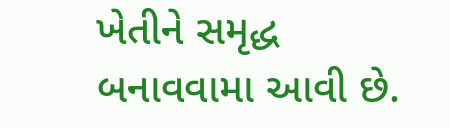ખેતીને સમૃદ્ધ બનાવવામા આવી છે.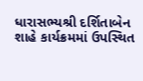ધારાસભ્યશ્રી દર્શિતાબેન શાહે કાર્યક્રમમાં ઉપસ્થિત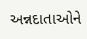અન્નદાતાઓને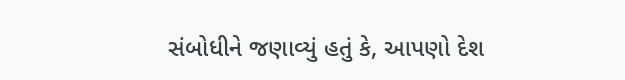સંબોધીને જણાવ્યું હતું કે, આપણો દેશ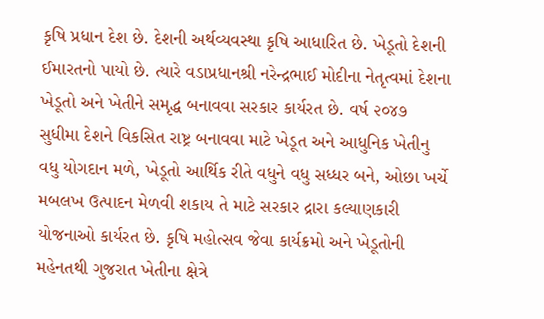કૃષિ પ્રધાન દેશ છે. દેશની અર્થવ્યવસ્થા કૃષિ આધારિત છે. ખેડૂતો દેશની ઈમારતનો પાયો છે. ત્યારે વડાપ્રધાનશ્રી નરેન્દ્રભાઈ મોદીના નેતૃત્વમાં દેશના ખેડૂતો અને ખેતીને સમૃદ્ધ બનાવવા સરકાર કાર્યરત છે. વર્ષ ૨૦૪૭ સુધીમા દેશને વિકસિત રાષ્ટ્ર બનાવવા માટે ખેડૂત અને આધુનિક ખેતીનુ વધુ યોગદાન મળે, ખેડૂતો આર્થિક રીતે વધુને વધુ સધ્ધર બને, ઓછા ખર્ચે મબલખ ઉત્પાદન મેળવી શકાય તે માટે સરકાર દ્રારા કલ્યાણકારી યોજનાઓ કાર્યરત છે. કૃષિ મહોત્સવ જેવા કાર્યક્રમો અને ખેડૂતોની મહેનતથી ગુજરાત ખેતીના ક્ષેત્રે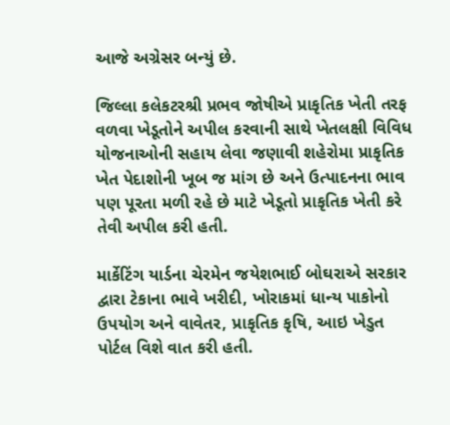આજે અગ્રેસર બન્યું છે.

જિલ્લા કલેકટરશ્રી પ્રભવ જોષીએ પ્રાકૃતિક ખેતી તરફ વળવા ખેડૂતોને અપીલ કરવાની સાથે ખેતલક્ષી વિવિધ યોજનાઓની સહાય લેવા જણાવી શહેરોમા પ્રાકૃતિક ખેત પેદાશોની ખૂબ જ માંગ છે અને ઉત્પાદનના ભાવ પણ પૂરતા મળી રહે છે માટે ખેડૂતો પ્રાકૃતિક ખેતી કરે તેવી અપીલ કરી હતી.

માર્કેટિંગ યાર્ડના ચેરમેન જયેશભાઈ બોઘરાએ સરકાર દ્વારા ટેકાના ભાવે ખરીદી, ખોરાકમાં ધાન્ય પાકોનો ઉપયોગ અને વાવેતર, પ્રાકૃતિક કૃષિ, આઇ ખેડુત પોર્ટલ વિશે વાત કરી હતી.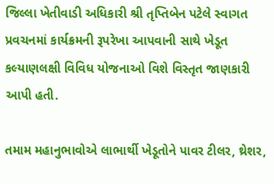જિલ્લા ખેતીવાડી અધિકારી શ્રી તૃપ્તિબેન પટેલે સ્વાગત પ્રવચનમાં કાર્યક્રમની રૂપરેખા આપવાની સાથે ખેડૂત કલ્યાણલક્ષી વિવિધ યોજનાઓ વિશે વિસ્તૃત જાણકારી આપી હતી.

તમામ મહાનુભાવોએ લાભાર્થી ખેડૂતોને પાવર ટીલર, થ્રેશર,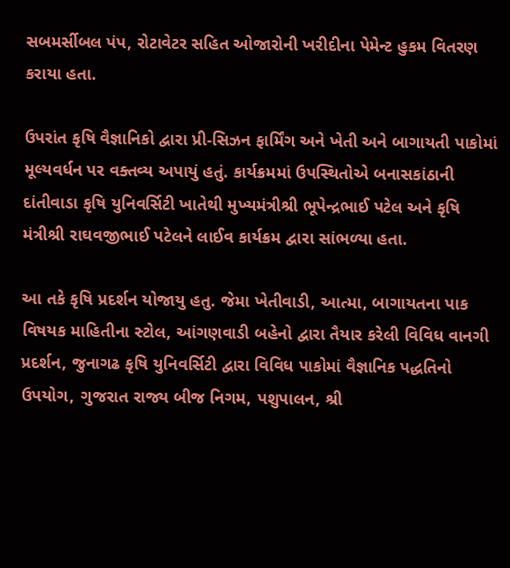સબમર્સીબલ પંપ, રોટાવેટર સહિત ઓજારોની ખરીદીના પેમેન્ટ હુકમ વિતરણ કરાયા હતા.

ઉપરાંત કૃષિ વૈજ્ઞાનિકો દ્વારા પ્રી-સિઝન ફાર્મિંગ અને ખેતી અને બાગાયતી પાકોમાં મૂલ્યવર્ધન પર વક્તવ્ય અપાયું હતું. કાર્યક્રમમાં ઉપસ્થિતોએ બનાસકાંઠાની દાંતીવાડા કૃષિ યુનિવર્સિટી ખાતેથી મુખ્યમંત્રીશ્રી ભૂપેન્દ્રભાઈ પટેલ અને કૃષિ મંત્રીશ્રી રાઘવજીભાઈ પટેલને લાઈવ કાર્યક્રમ દ્વારા સાંભળ્યા હતા.

આ તકે કૃષિ પ્રદર્શન યોજાયુ હતુ. જેમા ખેતીવાડી, આત્મા, બાગાયતના પાક વિષયક માહિતીના સ્ટોલ, આંગણવાડી બહેનો દ્વારા તૈયાર કરેલી વિવિધ વાનગી પ્રદર્શન, જુનાગઢ કૃષિ યુનિવર્સિટી દ્વારા વિવિધ પાકોમાં વૈજ્ઞાનિક પદ્ધતિનો ઉપયોગ, ગુજરાત રાજ્ય બીજ નિગમ, પશુપાલન, શ્રી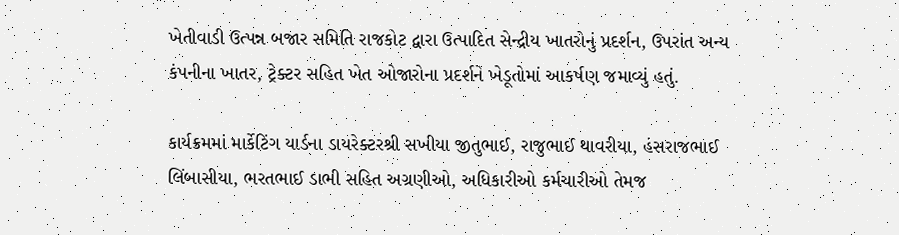ખેતીવાડી ઉત્પન્ન બજાર સમિતિ રાજકોટ દ્વારા ઉત્પાદિત સેન્દ્રીય ખાતરોનું પ્રદર્શન, ઉપરાંત અન્ય કંપનીના ખાતર, ટ્રેક્ટર સહિત ખેત ઓજારોના પ્રદર્શને ખેડૂતોમાં આકર્ષણ જમાવ્યું હતું.

કાર્યક્રમમાં માર્કેટિંગ યાર્ડના ડાયરેક્ટરશ્રી સખીયા જીતુભાઈ, રાજુભાઈ થાવરીયા, હંસરાજભાઈ લિંબાસીયા, ભરતભાઈ ડાભી સહિત અગ્રણીઓ, અધિકારીઓ કર્મચારીઓ તેમજ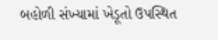બહોળી સંખ્યામાં ખેડૂતો ઉપસ્થિત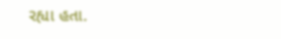રહ્યા હતા.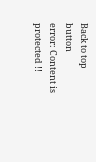Back to top button
error: Content is protected !!